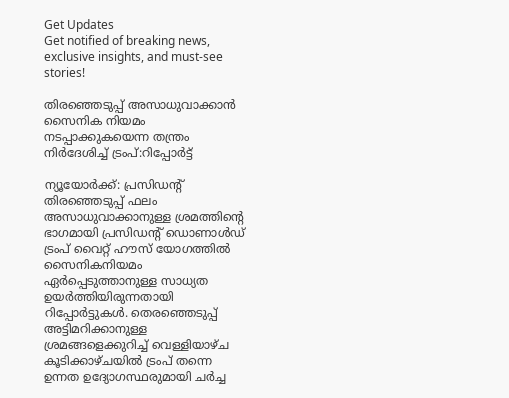Get Updates
Get notified of breaking news, exclusive insights, and must-see stories!

തിരഞ്ഞെടുപ്പ് അസാധുവാക്കാന്‍ സൈനിക നിയമം നടപ്പാക്കുകയെന്ന തന്ത്രം നിര്‍ദേശിച്ച് ട്രംപ്:റിപ്പോര്‍ട്ട്

ന്യൂയോര്‍ക്ക്: പ്രസിഡന്റ് തിരഞ്ഞെടുപ്പ് ഫലം അസാധുവാക്കാനുള്ള ശ്രമത്തിന്‍റെ ഭാഗമായി പ്രസിഡന്റ് ഡൊണാൾഡ് ട്രംപ് വൈറ്റ് ഹൗസ് യോഗത്തിൽ സൈനികനിയമം ഏർപ്പെടുത്താനുള്ള സാധ്യത ഉയർത്തിയിരുന്നതായി റിപ്പോര്‍ട്ടുകള്‍. തെരഞ്ഞെടുപ്പ് അട്ടിമറിക്കാനുള്ള ശ്രമങ്ങളെക്കുറിച്ച് വെള്ളിയാഴ്ച കൂടിക്കാഴ്ചയില്‍ ട്രംപ് തന്നെ ഉന്നത ഉദ്യോഗസ്ഥരുമായി ചര്‍ച്ച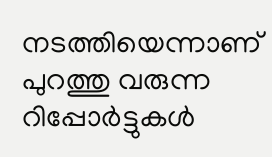നടത്തിയെന്നാണ് പുറത്തു വരുന്ന റിപ്പോര്‍ട്ടുകള്‍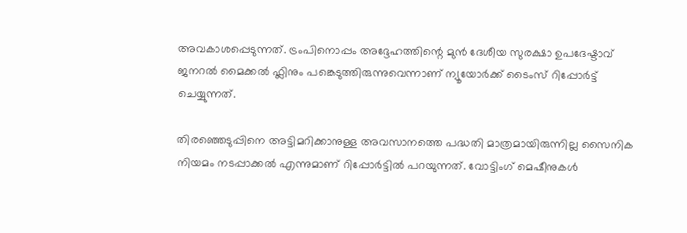അവകാശപ്പെടുന്നത്. ട്രംപിനൊപ്പം അദ്ദേഹത്തിന്റെ മുൻ ദേശീയ സുരക്ഷാ ഉപദേഷ്ടാവ് ജനറൽ മൈക്കൽ ഫ്ലിനും പങ്കെടുത്തിരുന്നുവെന്നാണ് ന്യൂയോർക്ക് ടൈംസ് റിപ്പോർട്ട് ചെയ്യുന്നത്.

തിരഞ്ഞെടുപ്പിനെ അട്ടിമറിക്കാനുള്ള അവസാനത്തെ പദ്ധതി മാത്രമായിരുന്നില്ല സൈനിക നിയമം നടപ്പാക്കല്‍ എന്നുമാണ് റിപ്പോര്‍ട്ടില്‍ പറയുന്നത്. വോട്ടിംഗ് മെഷീനുകൾ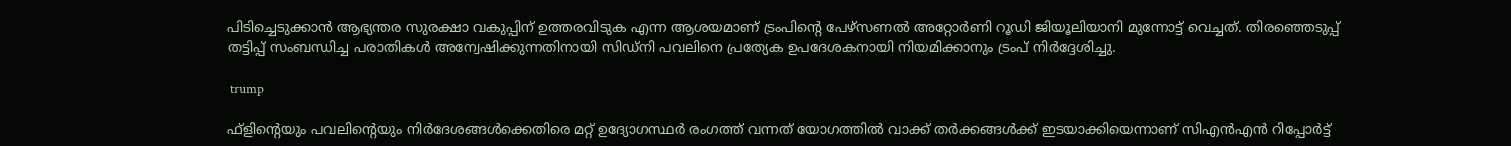പിടിച്ചെടുക്കാൻ ആഭ്യന്തര സുരക്ഷാ വകുപ്പിന് ഉത്തരവിടുക എന്ന ആശയമാണ് ട്രംപിന്റെ പേഴ്‌സണൽ അറ്റോർണി റൂഡി ജിയൂലിയാനി മുന്നോട്ട് വെച്ചത്. തിരഞ്ഞെടുപ്പ് തട്ടിപ്പ് സംബന്ധിച്ച പരാതികള്‍ അന്വേഷിക്കുന്നതിനായി സിഡ്നി പവലിനെ പ്രത്യേക ഉപദേശകനായി നിയമിക്കാനും ട്രംപ് നിർദ്ദേശിച്ചു.

 trump

ഫ്ളിന്റെയും പവലിന്റെയും നിർദേശങ്ങൾക്കെതിരെ മറ്റ് ഉദ്യോഗസ്ഥർ രംഗത്ത് വന്നത് യോഗത്തില്‍ വാക്ക് തര്‍ക്കങ്ങള്‍ക്ക് ഇടയാക്കിയെന്നാണ് സിഎൻഎൻ റിപ്പോർട്ട്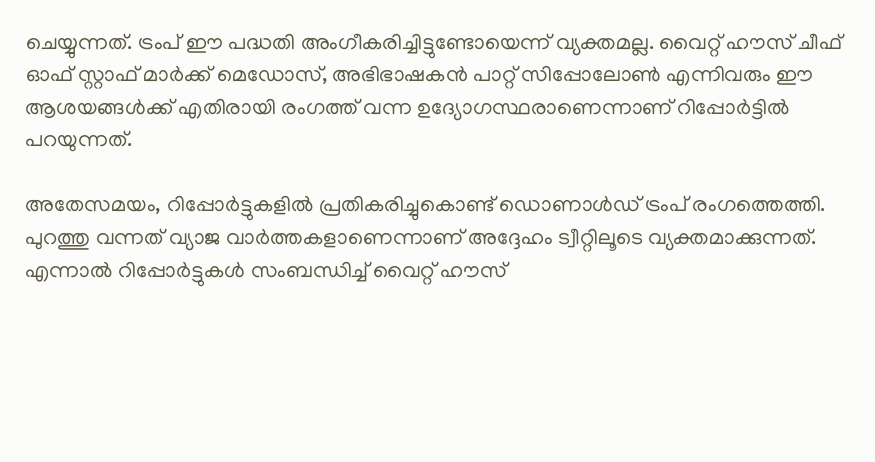ചെയ്യുന്നത്. ട്രംപ് ഈ പദ്ധതി അംഗീകരിച്ചിട്ടുണ്ടോയെന്ന് വ്യക്തമല്ല. വൈറ്റ് ഹൗസ് ചീഫ് ഓഫ് സ്റ്റാഫ് മാർക്ക് മെഡോസ്, അഭിഭാഷകൻ പാറ്റ് സിപ്പോലോൺ എന്നിവരും ഈ ആശയങ്ങൾക്ക് എതിരായി രംഗത്ത് വന്ന ഉദ്യോഗസ്ഥരാണെന്നാണ് റിപ്പോർട്ടിൽ പറയുന്നത്.

അതേസമയം, റിപ്പോര്‍ട്ടുകളില്‍ പ്രതികരിച്ചുകൊണ്ട് ഡൊണാള്‍ഡ് ട്രംപ് രംഗത്തെത്തി. പുറത്തു വന്നത് വ്യാജ വാര്‍ത്തകളാണെന്നാണ് അദ്ദേഹം ട്വീറ്റിലൂടെ വ്യക്തമാക്കുന്നത്. എന്നാല്‍ റിപ്പോര്‍ട്ടുകള്‍ സംബന്ധിച്ച് വൈറ്റ് ഹൗസ്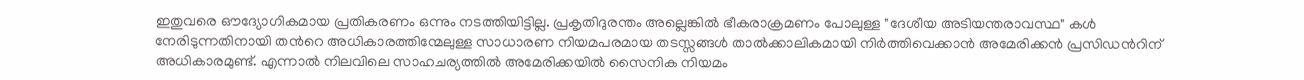ഇതുവരെ ഔദ്യോഗികമായ പ്രതികരണം ഒന്നും നടത്തിയിട്ടില്ല. പ്രകൃതിദുരന്തം അല്ലെങ്കിൽ ഭീകരാക്രമണം പോലുള്ള "ദേശീയ അടിയന്തരാവസ്ഥ" കള്‍ നേരിടുന്നതിനായി തന്‍റെ അധികാരത്തിന്മേലുള്ള സാധാരണ നിയമപരമായ തടസ്സങ്ങൾ താൽക്കാലികമായി നിർത്തിവെക്കാന്‍ അമേരിക്കന്‍ പ്രസിഡന്‍റിന് അധികാരമുണ്ട്. എന്നാല്‍ നിലവിലെ സാഹചര്യത്തില്‍ അമേരിക്കയില്‍ സൈനിക നിയമം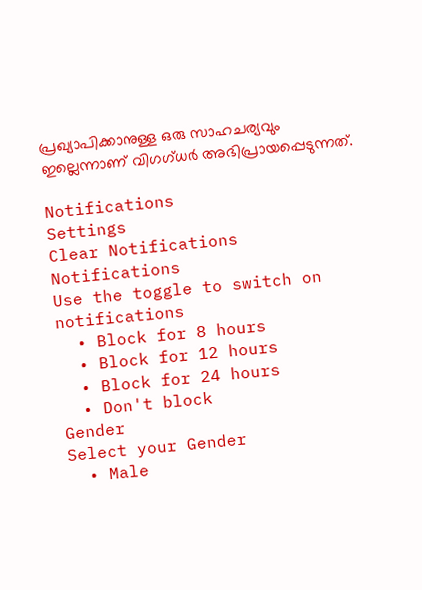പ്രഖ്യാപിക്കാനുള്ള ഒരു സാഹചര്യവും ഇല്ലെന്നാണ് വിഗഗ്ധര്‍ അഭിപ്രായപ്പെടുന്നത്.

Notifications
Settings
Clear Notifications
Notifications
Use the toggle to switch on notifications
  • Block for 8 hours
  • Block for 12 hours
  • Block for 24 hours
  • Don't block
Gender
Select your Gender
  • Male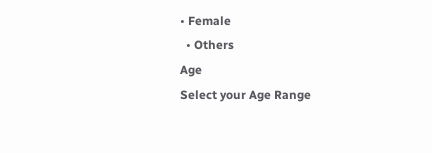• Female
  • Others
Age
Select your Age Range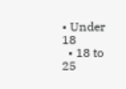• Under 18
  • 18 to 25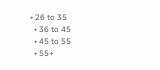• 26 to 35
  • 36 to 45
  • 45 to 55
  • 55+